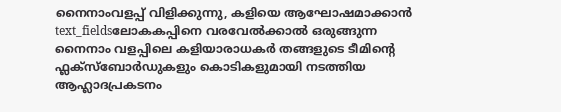നൈനാംവളപ്പ് വിളിക്കുന്നു, കളിയെ ആഘോഷമാക്കാൻ
text_fieldsലോകകപ്പിനെ വരവേൽക്കാൽ ഒരുങ്ങുന്ന നൈനാം വളപ്പിലെ കളിയാരാധകർ തങ്ങളുടെ ടീമിന്റെ ഫ്ലക്സ്ബോർഡുകളും കൊടികളുമായി നടത്തിയ ആഹ്ലാദപ്രകടനം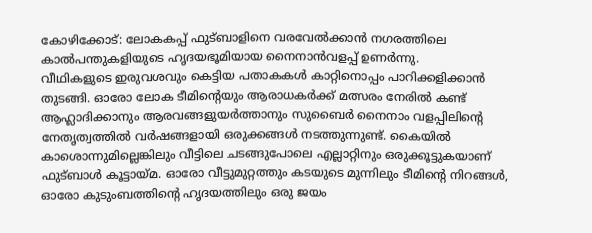കോഴിക്കോട്: ലോകകപ്പ് ഫുട്ബാളിനെ വരവേൽക്കാൻ നഗരത്തിലെ കാൽപന്തുകളിയുടെ ഹൃദയഭൂമിയായ നൈനാൻവളപ്പ് ഉണർന്നു.
വീഥികളുടെ ഇരുവശവും കെട്ടിയ പതാകകൾ കാറ്റിനൊപ്പം പാറിക്കളിക്കാൻ തുടങ്ങി. ഓരോ ലോക ടീമിന്റെയും ആരാധകർക്ക് മത്സരം നേരിൽ കണ്ട് ആഹ്ലാദിക്കാനും ആരവങ്ങളുയർത്താനും സുബൈർ നൈനാം വളപ്പിലിന്റെ നേതൃത്വത്തിൽ വർഷങ്ങളായി ഒരുക്കങ്ങൾ നടത്തുന്നുണ്ട്. കൈയിൽ കാശൊന്നുമില്ലെങ്കിലും വീട്ടിലെ ചടങ്ങുപോലെ എല്ലാറ്റിനും ഒരുക്കൂട്ടുകയാണ് ഫുട്ബാൾ കൂട്ടായ്മ. ഓരോ വീട്ടുമുറ്റത്തും കടയുടെ മുന്നിലും ടീമിന്റെ നിറങ്ങൾ, ഓരോ കുടുംബത്തിന്റെ ഹൃദയത്തിലും ഒരു ജയം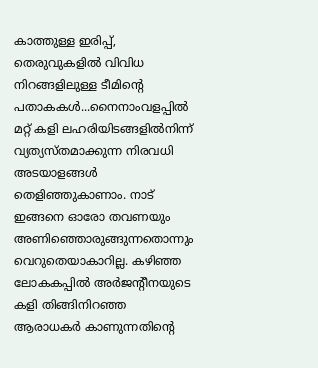കാത്തുള്ള ഇരിപ്പ്, തെരുവുകളിൽ വിവിധ നിറങ്ങളിലുള്ള ടീമിന്റെ പതാകകൾ...നൈനാംവളപ്പിൽ മറ്റ് കളി ലഹരിയിടങ്ങളിൽനിന്ന് വ്യത്യസ്തമാക്കുന്ന നിരവധി അടയാളങ്ങൾ തെളിഞ്ഞുകാണാം. നാട് ഇങ്ങനെ ഓരോ തവണയും അണിഞ്ഞൊരുങ്ങുന്നതൊന്നും വെറുതെയാകാറില്ല. കഴിഞ്ഞ ലോകകപ്പിൽ അർജന്റീനയുടെ കളി തിങ്ങിനിറഞ്ഞ ആരാധകർ കാണുന്നതിന്റെ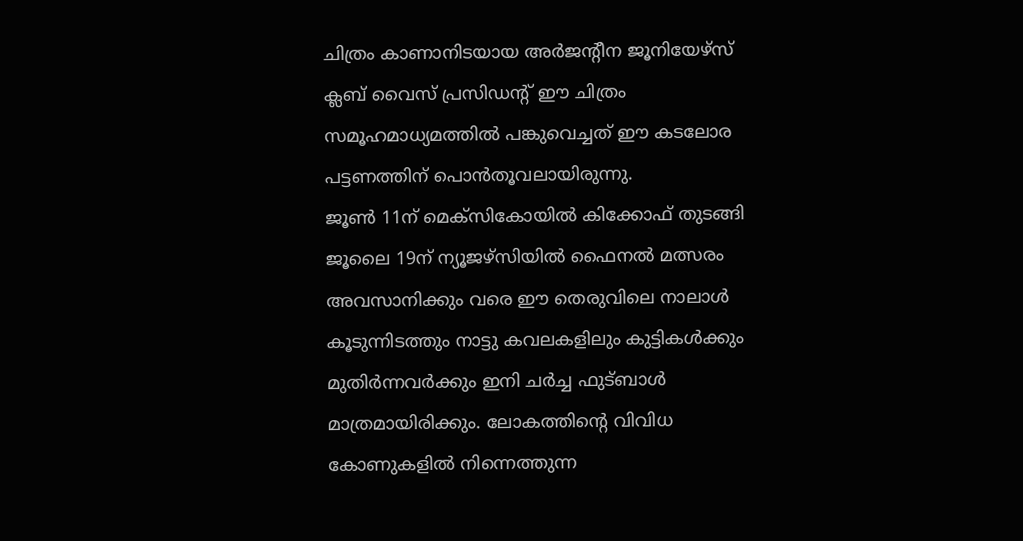ചിത്രം കാണാനിടയായ അർജന്റീന ജൂനിയേഴ്സ് ക്ലബ് വൈസ് പ്രസിഡന്റ് ഈ ചിത്രം സമൂഹമാധ്യമത്തിൽ പങ്കുവെച്ചത് ഈ കടലോര പട്ടണത്തിന് പൊൻതൂവലായിരുന്നു.
ജൂൺ 11ന് മെക്സികോയിൽ കിക്കോഫ് തുടങ്ങി ജൂലൈ 19ന് ന്യൂജഴ്സിയിൽ ഫൈനൽ മത്സരം അവസാനിക്കും വരെ ഈ തെരുവിലെ നാലാൾ കൂടുന്നിടത്തും നാട്ടു കവലകളിലും കുട്ടികൾക്കും മുതിർന്നവർക്കും ഇനി ചർച്ച ഫുട്ബാൾ മാത്രമായിരിക്കും. ലോകത്തിന്റെ വിവിധ കോണുകളിൽ നിന്നെത്തുന്ന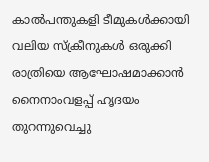കാൽപന്തുകളി ടീമുകൾക്കായി വലിയ സ്ക്രീനുകൾ ഒരുക്കി രാത്രിയെ ആഘോഷമാക്കാൻ നൈനാംവളപ്പ് ഹൃദയം തുറന്നുവെച്ചു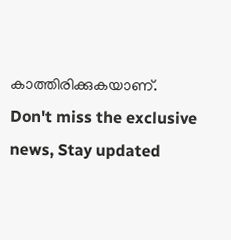കാത്തിരിക്കുകയാണ്.
Don't miss the exclusive news, Stay updated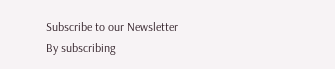Subscribe to our Newsletter
By subscribing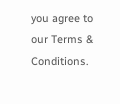you agree to our Terms & Conditions.